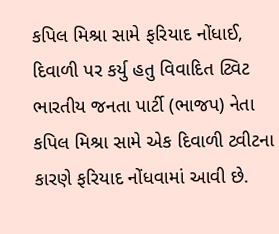કપિલ મિશ્રા સામે ફરિયાદ નોંધાઈ, દિવાળી પર કર્યુ હતુ વિવાદિત ટ્વિટ
ભારતીય જનતા પાર્ટી (ભાજપ) નેતા કપિલ મિશ્રા સામે એક દિવાળી ટ્વીટના કારણે ફરિયાદ નોંધવામાં આવી છે.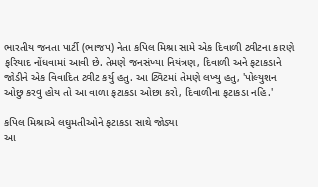ભારતીય જનતા પાર્ટી (ભાજપ) નેતા કપિલ મિશ્રા સામે એક દિવાળી ટ્વીટના કારણે ફરિયાદ નોંધવામાં આવી છે. તેમણે જનસંખ્યા નિયંત્રણ, દિવાળી અને ફટાકડાને જોડીને એક વિવાદિત ટ્વીટ કર્યુ હતુ. આ ટ્વિટમાં તેમણે લખ્યુ હતુ, 'પોલ્યુશન ઓછુ કરવુ હોય તો આ વાળા ફટાકડા ઓછા કરો, દિવાળીના ફટાકડા નહિ.'

કપિલ મિશ્રાએ લઘુમતીઓને ફટાકડા સાથે જોડ્યા
આ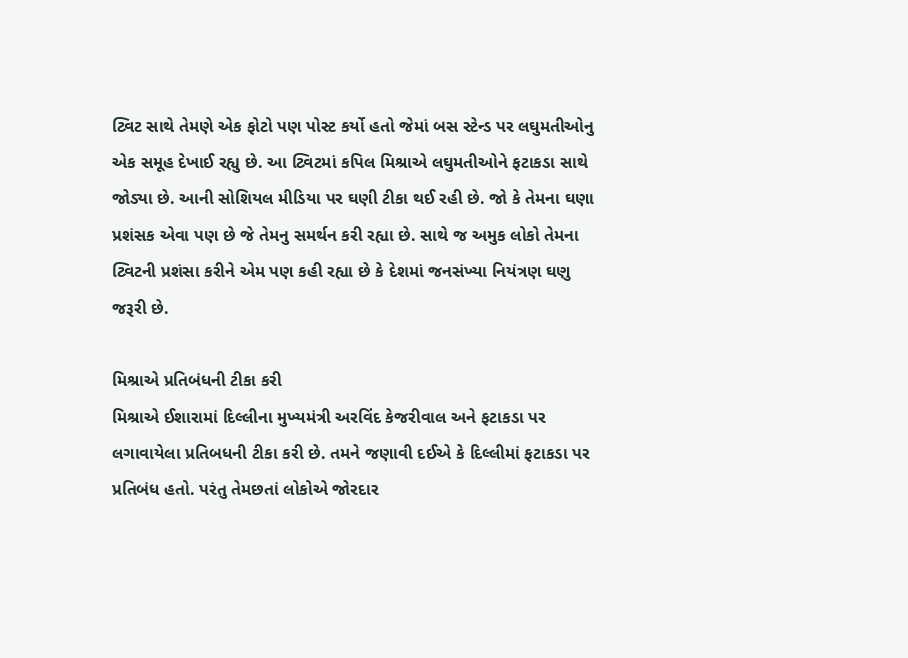ટ્વિટ સાથે તેમણે એક ફોટો પણ પોસ્ટ કર્યો હતો જેમાં બસ સ્ટેન્ડ પર લઘુમતીઓનુ એક સમૂહ દેખાઈ રહ્યુ છે. આ ટ્વિટમાં કપિલ મિશ્રાએ લઘુમતીઓને ફટાકડા સાથે જોડ્યા છે. આની સોશિયલ મીડિયા પર ઘણી ટીકા થઈ રહી છે. જો કે તેમના ઘણા પ્રશંસક એવા પણ છે જે તેમનુ સમર્થન કરી રહ્યા છે. સાથે જ અમુક લોકો તેમના ટ્વિટની પ્રશંસા કરીને એમ પણ કહી રહ્યા છે કે દેશમાં જનસંખ્યા નિયંત્રણ ઘણુ જરૂરી છે.

મિશ્રાએ પ્રતિબંધની ટીકા કરી
મિશ્રાએ ઈશારામાં દિલ્લીના મુખ્યમંત્રી અરવિંદ કેજરીવાલ અને ફટાકડા પર લગાવાયેલા પ્રતિબધની ટીકા કરી છે. તમને જણાવી દઈએ કે દિલ્લીમાં ફટાકડા પર પ્રતિબંધ હતો. પરંતુ તેમછતાં લોકોએ જોરદાર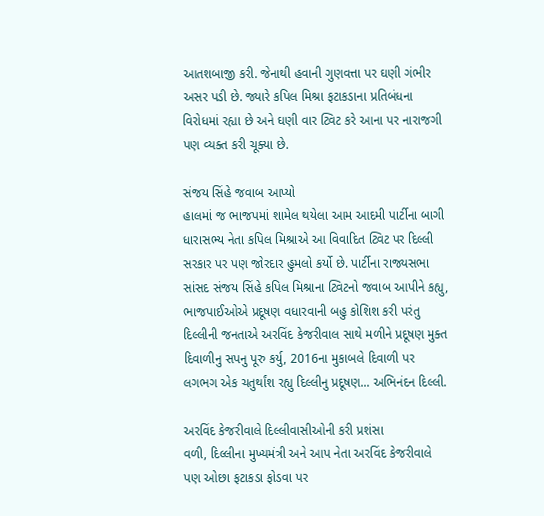આતશબાજી કરી. જેનાથી હવાની ગુણવત્તા પર ઘણી ગંભીર અસર પડી છે. જ્યારે કપિલ મિશ્રા ફટાકડાના પ્રતિબંધના વિરોધમાં રહ્યા છે અને ઘણી વાર ટ્વિટ કરે આના પર નારાજગી પણ વ્યક્ત કરી ચૂક્યા છે.

સંજય સિંહે જવાબ આપ્યો
હાલમાં જ ભાજપમાં શામેલ થયેલા આમ આદમી પાર્ટીના બાગી ધારાસભ્ય નેતા કપિલ મિશ્રાએ આ વિવાદિત ટ્વિટ પર દિલ્લી સરકાર પર પણ જોરદાર હુમલો કર્યો છે. પાર્ટીના રાજ્યસભા સાંસદ સંજય સિંહે કપિલ મિશ્રાના ટ્વિટનો જવાબ આપીને કહ્યુ, ભાજપાઈઓએ પ્રદૂષણ વધારવાની બહુ કોશિશ કરી પરંતુ દિલ્લીની જનતાએ અરવિંદ કેજરીવાલ સાથે મળીને પ્રદૂષણ મુક્ત દિવાળીનુ સપનુ પૂરુ કર્યુ, 2016ના મુકાબલે દિવાળી પર લગભગ એક ચતુર્થાંશ રહ્યુ દિલ્લીનુ પ્રદૂષણ... અભિનંદન દિલ્લી.

અરવિંદ કેજરીવાલે દિલ્લીવાસીઓની કરી પ્રશંસા
વળી, દિલ્લીના મુખ્યમંત્રી અને આપ નેતા અરવિંદ કેજરીવાલે પણ ઓછા ફટાકડા ફોડવા પર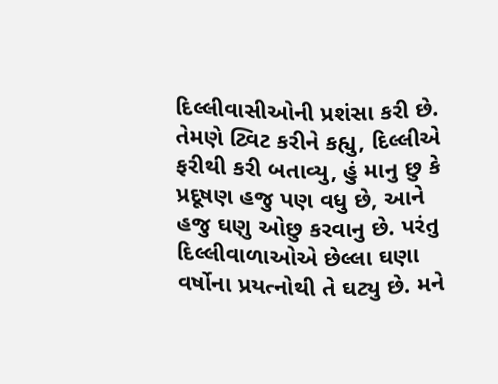દિલ્લીવાસીઓની પ્રશંસા કરી છે. તેમણે ટ્વિટ કરીને કહ્યુ, દિલ્લીએ ફરીથી કરી બતાવ્યુ, હું માનુ છુ કે પ્રદૂષણ હજુ પણ વધુ છે, આને હજુ ઘણુ ઓછુ કરવાનુ છે. પરંતુ દિલ્લીવાળાઓએ છેલ્લા ઘણા વર્ષોના પ્રયત્નોથી તે ઘટ્યુ છે. મને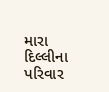મારા દિલ્લીના પરિવાર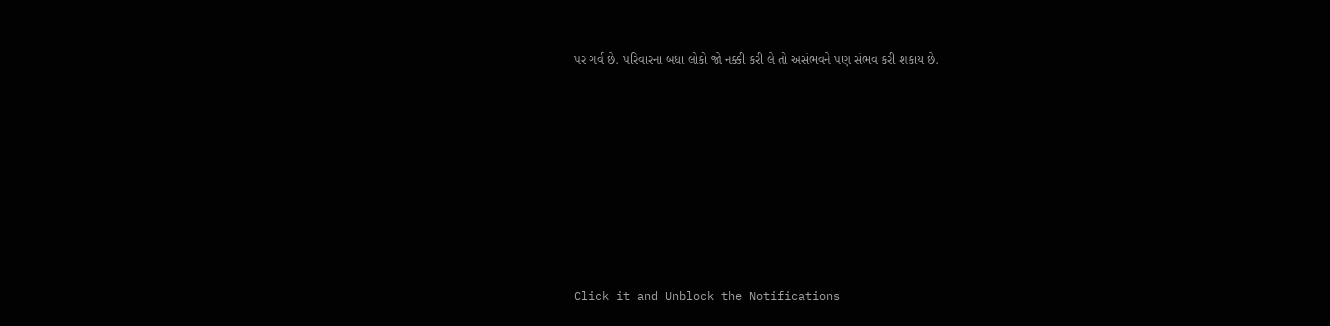પર ગર્વ છે. પરિવારના બધા લોકો જો નક્કી કરી લે તો અસંભવને પણ સંભવ કરી શકાય છે.












Click it and Unblock the Notifications